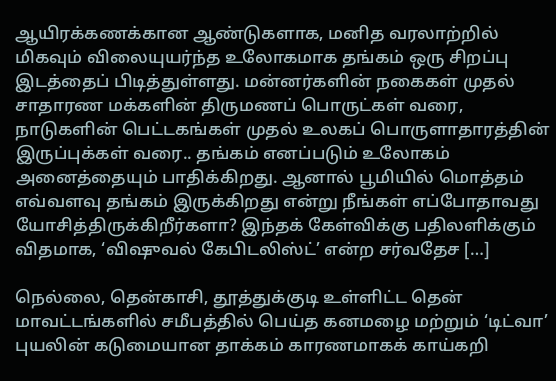ஆயிரக்கணக்கான ஆண்டுகளாக, மனித வரலாற்றில் மிகவும் விலையுயர்ந்த உலோகமாக தங்கம் ஒரு சிறப்பு இடத்தைப் பிடித்துள்ளது. மன்னர்களின் நகைகள் முதல் சாதாரண மக்களின் திருமணப் பொருட்கள் வரை, நாடுகளின் பெட்டகங்கள் முதல் உலகப் பொருளாதாரத்தின் இருப்புக்கள் வரை.. தங்கம் எனப்படும் உலோகம் அனைத்தையும் பாதிக்கிறது. ஆனால் பூமியில் மொத்தம் எவ்வளவு தங்கம் இருக்கிறது என்று நீங்கள் எப்போதாவது யோசித்திருக்கிறீர்களா? இந்தக் கேள்விக்கு பதிலளிக்கும் விதமாக, ‘விஷுவல் கேபிடலிஸ்ட்’ என்ற சர்வதேச […]

நெல்லை, தென்காசி, தூத்துக்குடி உள்ளிட்ட தென் மாவட்டங்களில் சமீபத்தில் பெய்த கனமழை மற்றும் ‘டிட்வா’ புயலின் கடுமையான தாக்கம் காரணமாகக் காய்கறி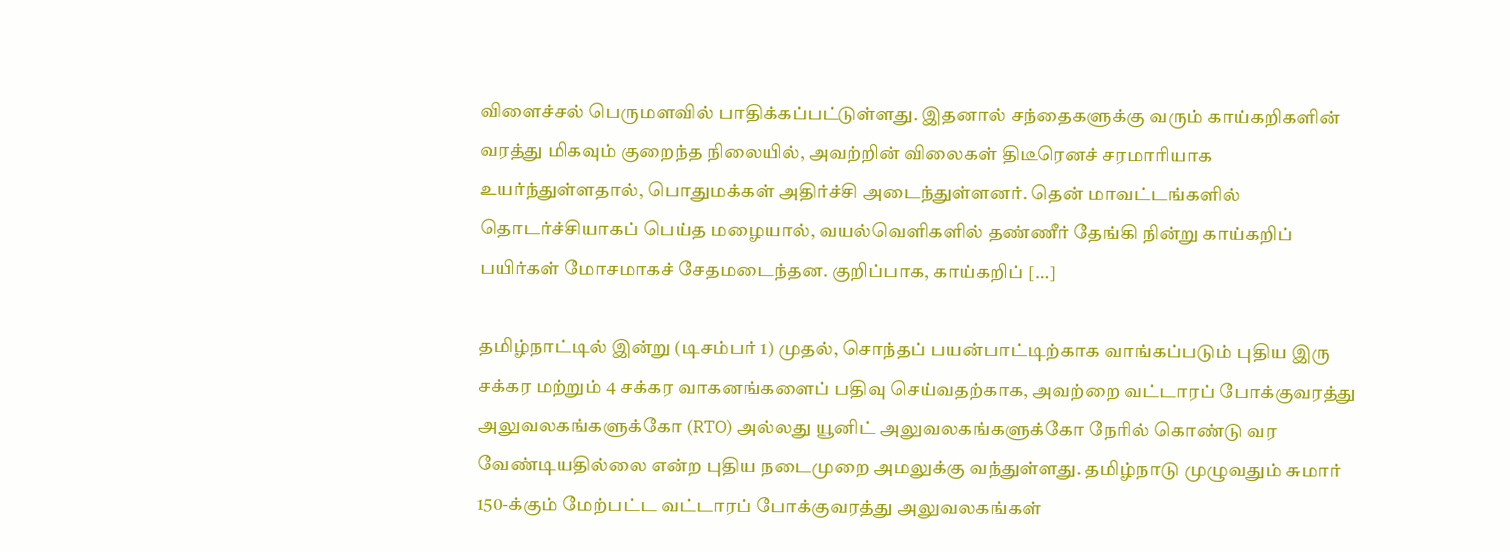விளைச்சல் பெருமளவில் பாதிக்கப்பட்டுள்ளது. இதனால் சந்தைகளுக்கு வரும் காய்கறிகளின் வரத்து மிகவும் குறைந்த நிலையில், அவற்றின் விலைகள் திடீரெனச் சரமாரியாக உயர்ந்துள்ளதால், பொதுமக்கள் அதிர்ச்சி அடைந்துள்ளனர். தென் மாவட்டங்களில் தொடர்ச்சியாகப் பெய்த மழையால், வயல்வெளிகளில் தண்ணீர் தேங்கி நின்று காய்கறிப் பயிர்கள் மோசமாகச் சேதமடைந்தன. குறிப்பாக, காய்கறிப் […]

தமிழ்நாட்டில் இன்று (டிசம்பர் 1) முதல், சொந்தப் பயன்பாட்டிற்காக வாங்கப்படும் புதிய இரு சக்கர மற்றும் 4 சக்கர வாகனங்களைப் பதிவு செய்வதற்காக, அவற்றை வட்டாரப் போக்குவரத்து அலுவலகங்களுக்கோ (RTO) அல்லது யூனிட் அலுவலகங்களுக்கோ நேரில் கொண்டு வர வேண்டியதில்லை என்ற புதிய நடைமுறை அமலுக்கு வந்துள்ளது. தமிழ்நாடு முழுவதும் சுமார் 150-க்கும் மேற்பட்ட வட்டாரப் போக்குவரத்து அலுவலகங்கள்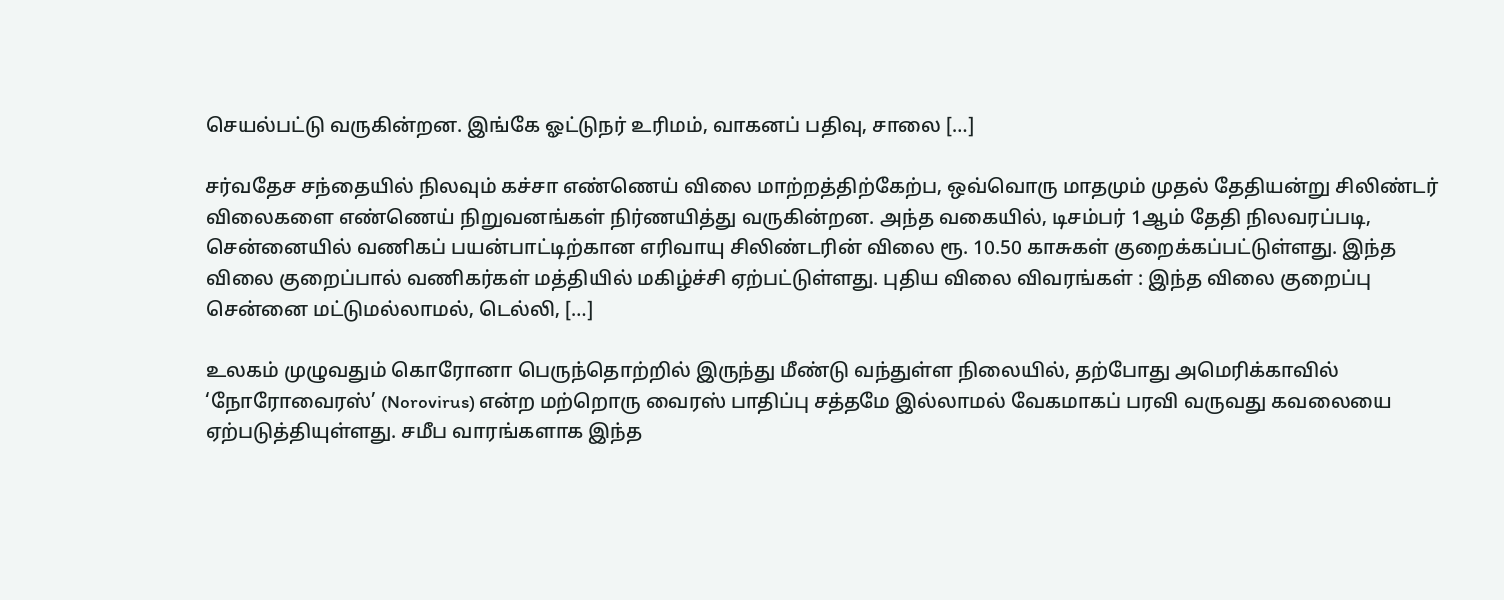செயல்பட்டு வருகின்றன. இங்கே ஓட்டுநர் உரிமம், வாகனப் பதிவு, சாலை […]

சர்வதேச சந்தையில் நிலவும் கச்சா எண்ணெய் விலை மாற்றத்திற்கேற்ப, ஒவ்வொரு மாதமும் முதல் தேதியன்று சிலிண்டர் விலைகளை எண்ணெய் நிறுவனங்கள் நிர்ணயித்து வருகின்றன. அந்த வகையில், டிசம்பர் 1ஆம் தேதி நிலவரப்படி, சென்னையில் வணிகப் பயன்பாட்டிற்கான எரிவாயு சிலிண்டரின் விலை ரூ. 10.50 காசுகள் குறைக்கப்பட்டுள்ளது. இந்த விலை குறைப்பால் வணிகர்கள் மத்தியில் மகிழ்ச்சி ஏற்பட்டுள்ளது. புதிய விலை விவரங்கள் : இந்த விலை குறைப்பு சென்னை மட்டுமல்லாமல், டெல்லி, […]

உலகம் முழுவதும் கொரோனா பெருந்தொற்றில் இருந்து மீண்டு வந்துள்ள நிலையில், தற்போது அமெரிக்காவில் ‘நோரோவைரஸ்’ (Norovirus) என்ற மற்றொரு வைரஸ் பாதிப்பு சத்தமே இல்லாமல் வேகமாகப் பரவி வருவது கவலையை ஏற்படுத்தியுள்ளது. சமீப வாரங்களாக இந்த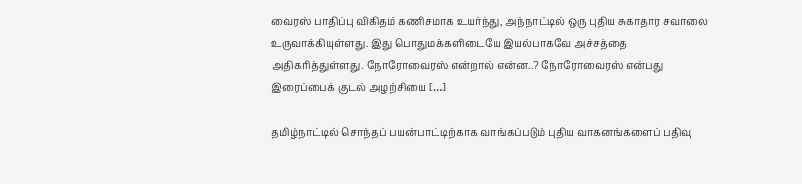வைரஸ் பாதிப்பு விகிதம் கணிசமாக உயர்ந்து, அந்நாட்டில் ஒரு புதிய சுகாதார சவாலை உருவாக்கியுள்ளது. இது பொதுமக்களிடையே இயல்பாகவே அச்சத்தை அதிகரித்துள்ளது. நோரோவைரஸ் என்றால் என்ன..? நோரோவைரஸ் என்பது இரைப்பைக் குடல் அழற்சியை […]

தமிழ்நாட்டில் சொந்தப் பயன்பாட்டிற்காக வாங்கப்படும் புதிய வாகனங்களைப் பதிவு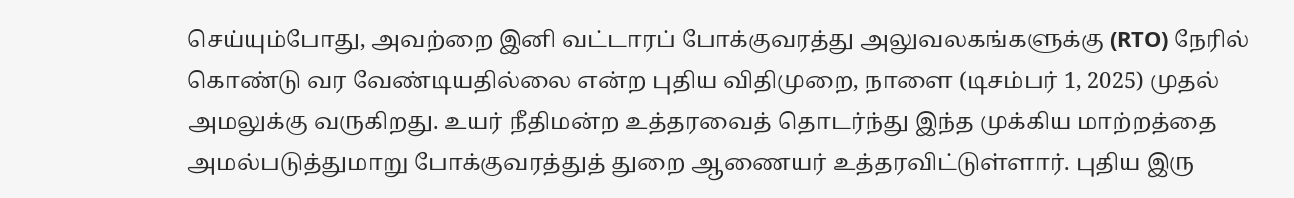செய்யும்போது, அவற்றை இனி வட்டாரப் போக்குவரத்து அலுவலகங்களுக்கு (RTO) நேரில் கொண்டு வர வேண்டியதில்லை என்ற புதிய விதிமுறை, நாளை (டிசம்பர் 1, 2025) முதல் அமலுக்கு வருகிறது. உயர் நீதிமன்ற உத்தரவைத் தொடர்ந்து இந்த முக்கிய மாற்றத்தை அமல்படுத்துமாறு போக்குவரத்துத் துறை ஆணையர் உத்தரவிட்டுள்ளார். புதிய இரு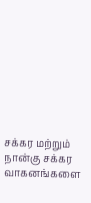சக்கர மற்றும் நான்கு சக்கர வாகனங்களை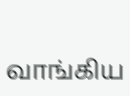வாங்கிய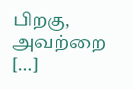பிறகு, அவற்றை […]